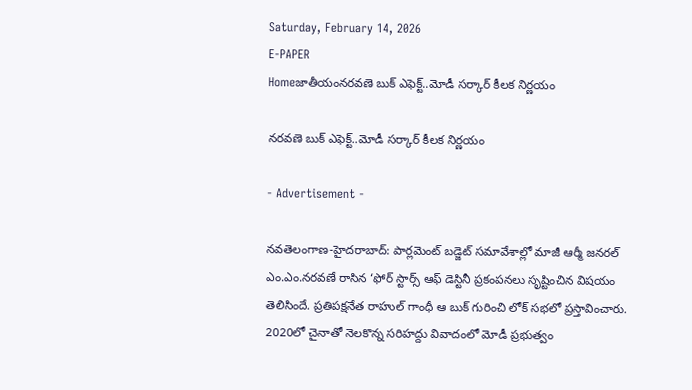Saturday, February 14, 2026
E-PAPER
Homeజాతీయంనరవణె బుక్ ఎఫెక్ట్..మోడీ స‌ర్కార్ కీల‌క నిర్ణ‌యం

నరవణె బుక్ ఎఫెక్ట్..మోడీ స‌ర్కార్ కీల‌క నిర్ణ‌యం

- Advertisement -

న‌వ‌తెలంగాణ‌-హైద‌రాబాద్: పార్ల‌మెంట్ బడ్జెట్ స‌మావేశాల్లో మాజీ ఆర్మీ జ‌న‌ర‌ల్ ఎం.ఎం.నరవణే రాసిన ‘ఫోర్ స్టార్స్ ఆఫ్ డెస్టినీ ప్ర‌కంప‌న‌లు సృష్టించిన విష‌యం తెలిసిందే. ప్ర‌తిప‌క్ష‌నేత రాహుల్ గాంధీ ఆ బుక్ గురించి లోక్ స‌భ‌లో ప్ర‌స్తావించారు. 2020లో చైనాతో నెల‌కొన్న స‌రిహ‌ద్దు వివాదంలో మోడీ ప్ర‌భుత్వం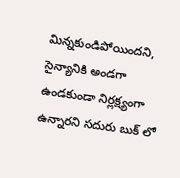మిన్న‌కుండిపోయిందని, సైన్యానికి అండ‌గా ఉండ‌కుండా నిర్ల‌క్ష్యంగా ఉన్నార‌ని స‌దురు బుక్ లో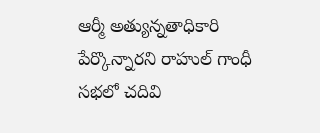ఆర్మీ అత్యున్నతాధికారి పేర్కొన్నార‌ని రాహుల్ గాంధీ స‌భ‌లో చ‌దివి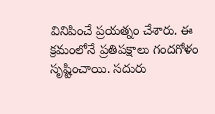వినిపించే ప్ర‌య‌త్నం చేశారు. ఈ క్ర‌మంలోనే ప్ర‌తిప‌క్షాలు గందగోళం సృష్టించాయి. స‌దురు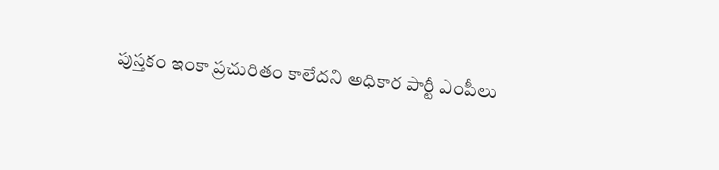పుస్త‌కం ఇంకా ప్ర‌చురితం కాలేద‌ని అధికార పార్టీ ఎంపీలు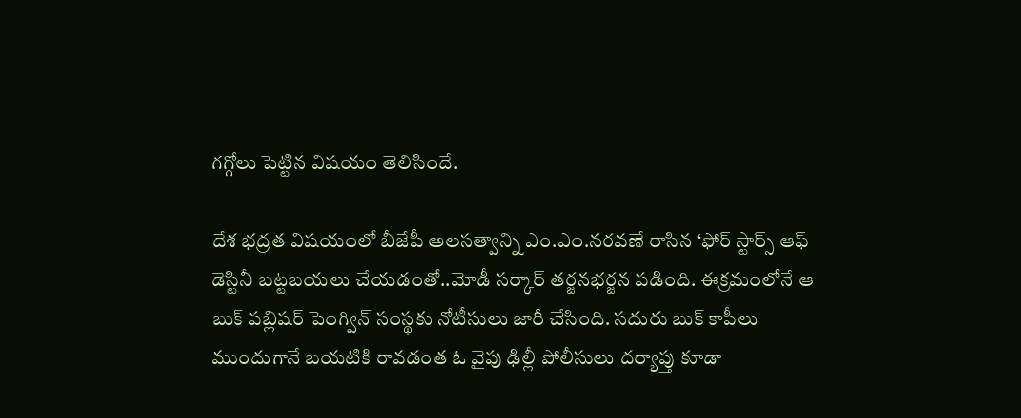గ‌గ్గోలు పెట్టిన విష‌యం తెలిసిందే.

దేశ భ‌ద్ర‌త విష‌యంలో బీజేపీ అల‌స‌త్వాన్ని ఎం.ఎం.నరవణే రాసిన ‘ఫోర్ స్టార్స్ ఆఫ్ డెస్టినీ బ‌ట్ట‌బ‌య‌లు చేయ‌డంతో..మోడీ స‌ర్కార్ త‌ర్జ‌న‌భ‌ర్జ‌న ప‌డింది. ఈక్ర‌మంలోనే ఆ బుక్ ప‌బ్లిష‌ర్ పెంగ్విన్ సంస్థ‌కు నోటీసులు జారీ చేసింది. స‌దురు బుక్ కాపీలు ముందుగానే బ‌య‌టికి రావ‌డంత ఓ వైపు ఢిల్లీ పోలీసులు ద‌ర్యాప్తు కూడా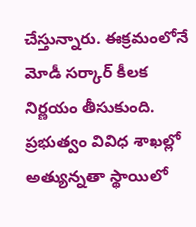చేస్తున్నారు. ఈక్ర‌మంలోనే మోడీ స‌ర్కార్ కీల‌క నిర్ణ‌యం తీసుకుంది. ప్ర‌భుత్వం వివిధ శాఖ‌ల్లో అత్యున్న‌తా స్థాయిలో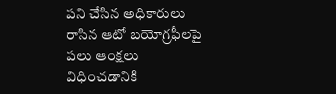ప‌ని చేసిన అధికారులు రాసిన‌ ఆటో బ‌యోగ్ర‌ఫీల‌పై ప‌లు ఆంక్ష‌లు విధించ‌డానికి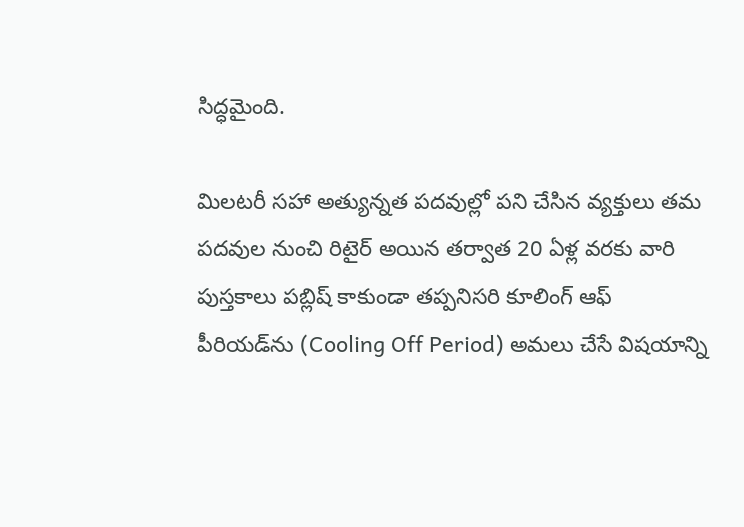సిద్ధ‌మైంది.

మిలటరీ సహా అత్యున్నత పదవుల్లో పని చేసిన వ్యక్తులు తమ పదవుల నుంచి రిటైర్ అయిన తర్వాత 20 ఏళ్ల వరకు వారి పుస్తకాలు పబ్లిష్‌ కాకుండా తప్పనిసరి కూలింగ్‌ ఆఫ్ పీరియడ్‌ను (Cooling Off Period) అమలు చేసే విషయాన్ని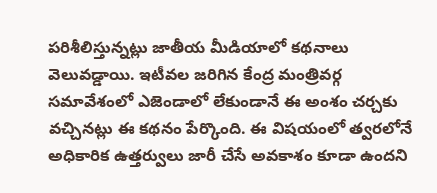పరిశీలిస్తున్నట్లు జాతీయ మీడియాలో కథనాలు వెలువడ్డాయి. ఇటీవల జరిగిన కేంద్ర మంత్రివర్గ సమావేశంలో ఎజెండాలో లేకుండానే ఈ అంశం చర్చకు వచ్చినట్లు ఈ కథనం పేర్కొంది. ఈ విషయంలో త్వరలోనే అధికారిక ఉత్తర్వులు జారీ చేసే అవకాశం కూడా ఉందని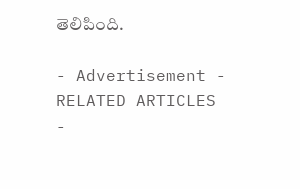తెలిపింది.

- Advertisement -
RELATED ARTICLES
-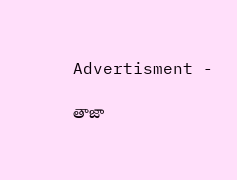Advertisment -

తాజా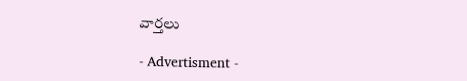వార్తలు

- Advertisment -